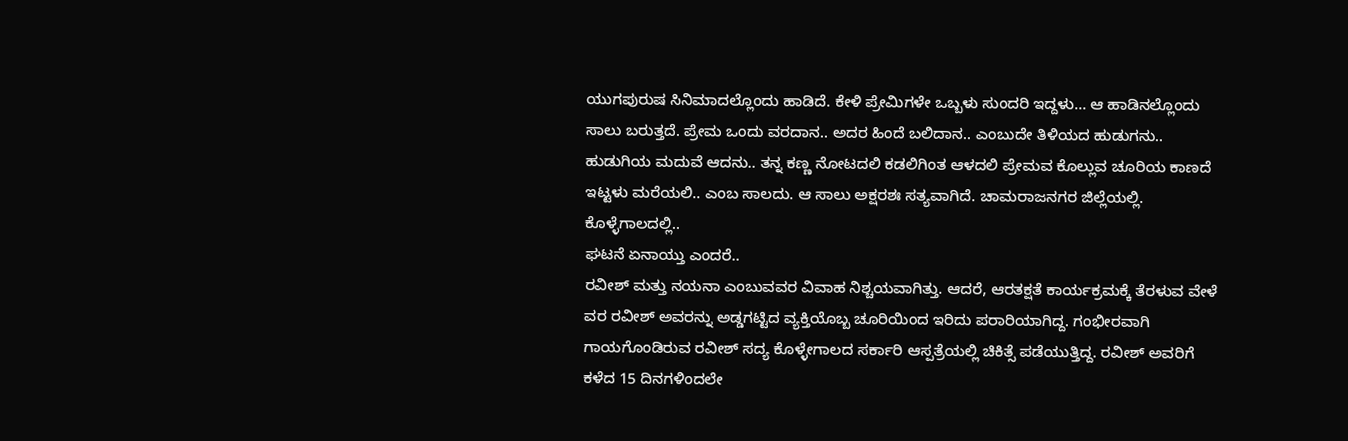ಯುಗಪುರುಷ ಸಿನಿಮಾದಲ್ಲೊಂದು ಹಾಡಿದೆ. ಕೇಳಿ ಪ್ರೇಮಿಗಳೇ ಒಬ್ಬಳು ಸುಂದರಿ ಇದ್ದಳು… ಆ ಹಾಡಿನಲ್ಲೊಂದು ಸಾಲು ಬರುತ್ತದೆ. ಪ್ರೇಮ ಒಂದು ವರದಾನ.. ಅದರ ಹಿಂದೆ ಬಲಿದಾನ.. ಎಂಬುದೇ ತಿಳಿಯದ ಹುಡುಗನು.. ಹುಡುಗಿಯ ಮದುವೆ ಆದನು.. ತನ್ನ ಕಣ್ಣ ನೋಟದಲಿ ಕಡಲಿಗಿಂತ ಆಳದಲಿ ಪ್ರೇಮವ ಕೊಲ್ಲುವ ಚೂರಿಯ ಕಾಣದೆ ಇಟ್ಟಳು ಮರೆಯಲಿ.. ಎಂಬ ಸಾಲದು. ಆ ಸಾಲು ಅಕ್ಷರಶಃ ಸತ್ಯವಾಗಿದೆ. ಚಾಮರಾಜನಗರ ಜಿಲ್ಲೆಯಲ್ಲಿ. ಕೊಳ್ಳೆಗಾಲದಲ್ಲಿ..
ಘಟನೆ ಏನಾಯ್ತು ಎಂದರೆ..
ರವೀಶ್ ಮತ್ತು ನಯನಾ ಎಂಬುವವರ ವಿವಾಹ ನಿಶ್ಚಯವಾಗಿತ್ತು. ಆದರೆ, ಆರತಕ್ಷತೆ ಕಾರ್ಯಕ್ರಮಕ್ಕೆ ತೆರಳುವ ವೇಳೆ ವರ ರವೀಶ್ ಅವರನ್ನು ಅಡ್ಡಗಟ್ಟಿದ ವ್ಯಕ್ತಿಯೊಬ್ಬ ಚೂರಿಯಿಂದ ಇರಿದು ಪರಾರಿಯಾಗಿದ್ದ. ಗಂಭೀರವಾಗಿ ಗಾಯಗೊಂಡಿರುವ ರವೀಶ್ ಸದ್ಯ ಕೊಳ್ಳೇಗಾಲದ ಸರ್ಕಾರಿ ಆಸ್ಪತ್ರೆಯಲ್ಲಿ ಚಿಕಿತ್ಸೆ ಪಡೆಯುತ್ತಿದ್ದ. ರವೀಶ್ ಅವರಿಗೆ ಕಳೆದ 15 ದಿನಗಳಿಂದಲೇ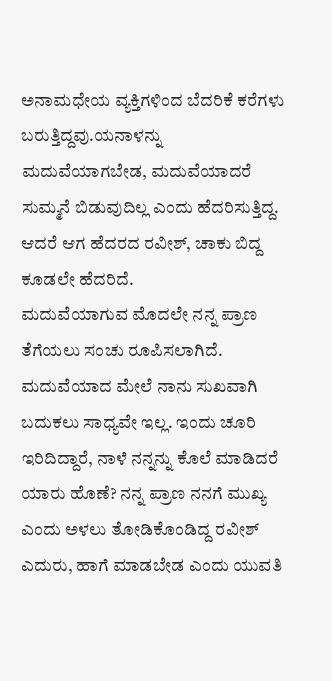ಅನಾಮಧೇಯ ವ್ಯಕ್ತಿಗಳಿಂದ ಬೆದರಿಕೆ ಕರೆಗಳು ಬರುತ್ತಿದ್ದವು.ಯನಾಳನ್ನು ಮದುವೆಯಾಗಬೇಡ, ಮದುವೆಯಾದರೆ ಸುಮ್ಮನೆ ಬಿಡುವುದಿಲ್ಲ ಎಂದು ಹೆದರಿಸುತ್ತಿದ್ದ. ಆದರೆ ಆಗ ಹೆದರದ ರವೀಶ್, ಚಾಕು ಬಿದ್ದ ಕೂಡಲೇ ಹೆದರಿದೆ.
ಮದುವೆಯಾಗುವ ಮೊದಲೇ ನನ್ನ ಪ್ರಾಣ ತೆಗೆಯಲು ಸಂಚು ರೂಪಿಸಲಾಗಿದೆ. ಮದುವೆಯಾದ ಮೇಲೆ ನಾನು ಸುಖವಾಗಿ ಬದುಕಲು ಸಾಧ್ಯವೇ ಇಲ್ಲ. ಇಂದು ಚೂರಿ ಇರಿದಿದ್ದಾರೆ, ನಾಳೆ ನನ್ನನ್ನು ಕೊಲೆ ಮಾಡಿದರೆ ಯಾರು ಹೊಣೆ? ನನ್ನ ಪ್ರಾಣ ನನಗೆ ಮುಖ್ಯ ಎಂದು ಅಳಲು ತೋಡಿಕೊಂಡಿದ್ದ ರವೀಶ್ ಎದುರು, ಹಾಗೆ ಮಾಡಬೇಡ ಎಂದು ಯುವತಿ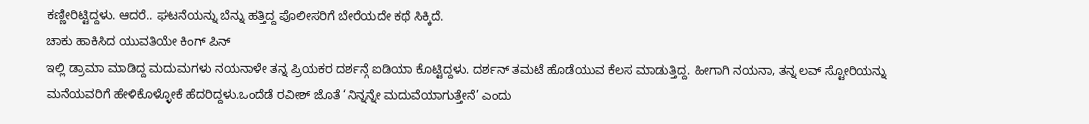ಕಣ್ಣೀರಿಟ್ಟಿದ್ದಳು. ಆದರೆ.. ಘಟನೆಯನ್ನು ಬೆನ್ನು ಹತ್ತಿದ್ದ ಪೊಲೀಸರಿಗೆ ಬೇರೆಯದೇ ಕಥೆ ಸಿಕ್ಕಿದೆ.
ಚಾಕು ಹಾಕಿಸಿದ ಯುವತಿಯೇ ಕಿಂಗ್ ಪಿನ್
ಇಲ್ಲಿ ಡ್ರಾಮಾ ಮಾಡಿದ್ದ ಮದುಮಗಳು ನಯನಾಳೇ ತನ್ನ ಪ್ರಿಯಕರ ದರ್ಶನ್ಗೆ ಐಡಿಯಾ ಕೊಟ್ಟಿದ್ದಳು. ದರ್ಶನ್ ತಮಟೆ ಹೊಡೆಯುವ ಕೆಲಸ ಮಾಡುತ್ತಿದ್ದ. ಹೀಗಾಗಿ ನಯನಾ, ತನ್ನ ಲವ್ ಸ್ಟೋರಿಯನ್ನು ಮನೆಯವರಿಗೆ ಹೇಳಿಕೊಳ್ಳೋಕೆ ಹೆದರಿದ್ದಳು.ಒಂದೆಡೆ ರವೀಶ್ ಜೊತೆ ‘ನಿನ್ನನ್ನೇ ಮದುವೆಯಾಗುತ್ತೇನೆ’ ಎಂದು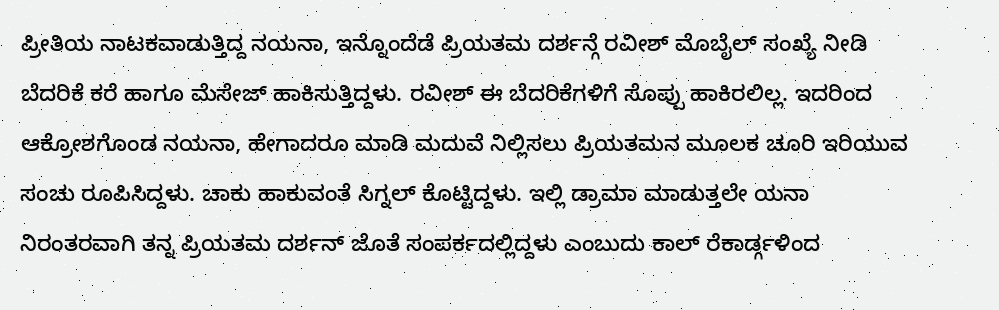ಪ್ರೀತಿಯ ನಾಟಕವಾಡುತ್ತಿದ್ದ ನಯನಾ, ಇನ್ನೊಂದೆಡೆ ಪ್ರಿಯತಮ ದರ್ಶನ್ಗೆ ರವೀಶ್ ಮೊಬೈಲ್ ಸಂಖ್ಯೆ ನೀಡಿ ಬೆದರಿಕೆ ಕರೆ ಹಾಗೂ ಮೆಸೇಜ್ ಹಾಕಿಸುತ್ತಿದ್ದಳು. ರವೀಶ್ ಈ ಬೆದರಿಕೆಗಳಿಗೆ ಸೊಪ್ಪು ಹಾಕಿರಲಿಲ್ಲ. ಇದರಿಂದ ಆಕ್ರೋಶಗೊಂಡ ನಯನಾ, ಹೇಗಾದರೂ ಮಾಡಿ ಮದುವೆ ನಿಲ್ಲಿಸಲು ಪ್ರಿಯತಮನ ಮೂಲಕ ಚೂರಿ ಇರಿಯುವ ಸಂಚು ರೂಪಿಸಿದ್ದಳು. ಚಾಕು ಹಾಕುವಂತೆ ಸಿಗ್ನಲ್ ಕೊಟ್ಟಿದ್ದಳು. ಇಲ್ಲಿ ಡ್ರಾಮಾ ಮಾಡುತ್ತಲೇ ಯನಾ ನಿರಂತರವಾಗಿ ತನ್ನ ಪ್ರಿಯತಮ ದರ್ಶನ್ ಜೊತೆ ಸಂಪರ್ಕದಲ್ಲಿದ್ದಳು ಎಂಬುದು ಕಾಲ್ ರೆಕಾರ್ಡ್ಗಳಿಂದ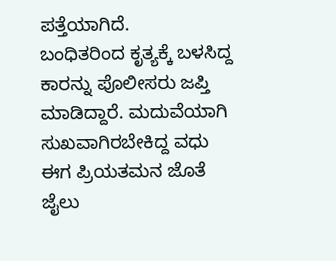ಪತ್ತೆಯಾಗಿದೆ.
ಬಂಧಿತರಿಂದ ಕೃತ್ಯಕ್ಕೆ ಬಳಸಿದ್ದ ಕಾರನ್ನು ಪೊಲೀಸರು ಜಪ್ತಿ ಮಾಡಿದ್ದಾರೆ. ಮದುವೆಯಾಗಿ ಸುಖವಾಗಿರಬೇಕಿದ್ದ ವಧು ಈಗ ಪ್ರಿಯತಮನ ಜೊತೆ ಜೈಲು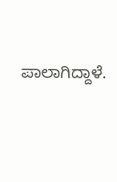ಪಾಲಾಗಿದ್ದಾಳೆ.